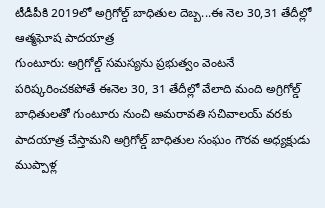టీడీపీకి 2019లో అగ్రిగోల్డ్ బాధితుల దెబ్బ...ఈ నెల 30,31 తేదీల్లో ఆత్మఘోష పాదయాత్ర
గుంటూరు: అగ్రిగోల్డ్ సమస్యను ప్రభుత్వం వెంటనే పరిష్కరించకపోతే ఈనెల 30, 31 తేదీల్లో వేలాది మంది అగ్రిగోల్డ్ బాధితులతో గుంటూరు నుంచి అమరావతి సచివాలయ్ వరకు పాదయాత్ర చేస్తామని అగ్రిగోల్డ్ బాధితుల సంఘం గౌరవ అధ్యక్షుడు ముప్పాళ్ల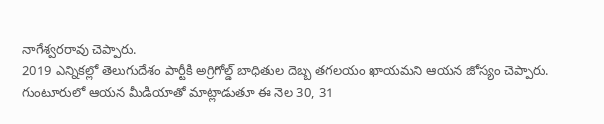నాగేశ్వరరావు చెప్పారు.
2019 ఎన్నికల్లో తెలుగుదేశం పార్టీకి అగ్రిగోల్డ్ బాధితుల దెబ్బ తగలయం ఖాయమని ఆయన జోస్యం చెప్పారు. గుంటూరులో ఆయన మీడియాతో మాట్లాడుతూ ఈ నెల 30, 31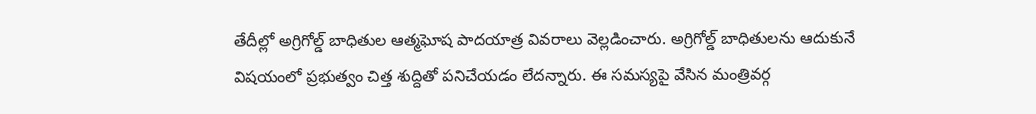తేదీల్లో అగ్రిగోల్డ్ బాధితుల ఆత్మఘోష పాదయాత్ర వివరాలు వెల్లడించారు. అగ్రిగోల్డ్ బాధితులను ఆదుకునే విషయంలో ప్రభుత్వం చిత్త శుద్దితో పనిచేయడం లేదన్నారు. ఈ సమస్యపై వేసిన మంత్రివర్గ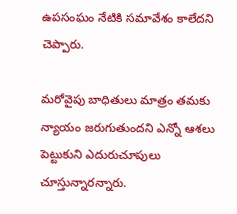ఉపసంఘం నేటికి సమావేశం కాలేదని చెప్పారు.

మరోవైపు బాధితులు మాత్రం తమకు న్యాయం జరుగుతుందని ఎన్నో ఆశలు పెట్టుకుని ఎదురుచూపులు చూస్తున్నారన్నారు.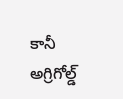కానీ అగ్రిగోల్డ్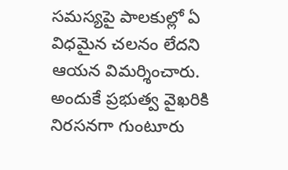సమస్యపై పాలకుల్లో ఏ విధమైన చలనం లేదని ఆయన విమర్శించారు. అందుకే ప్రభుత్వ వైఖరికి నిరసనగా గుంటూరు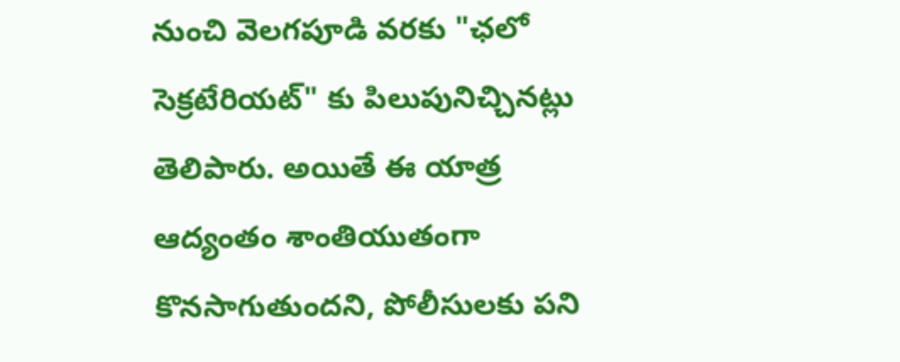నుంచి వెలగపూడి వరకు "ఛలో సెక్రటేరియట్" కు పిలుపునిచ్చినట్లు తెలిపారు. అయితే ఈ యాత్ర ఆద్యంతం శాంతియుతంగా కొనసాగుతుందని, పోలీసులకు పని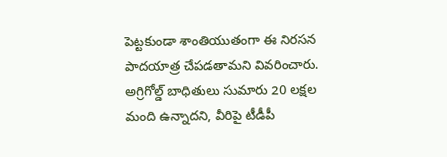పెట్టకుండా శాంతియుతంగా ఈ నిరసన పాదయాత్ర చేపడతామని వివరించారు.
అగ్రిగోల్డ్ బాధితులు సుమారు 20 లక్షల మంది ఉన్నాదని, వీరిపై టీడీపీ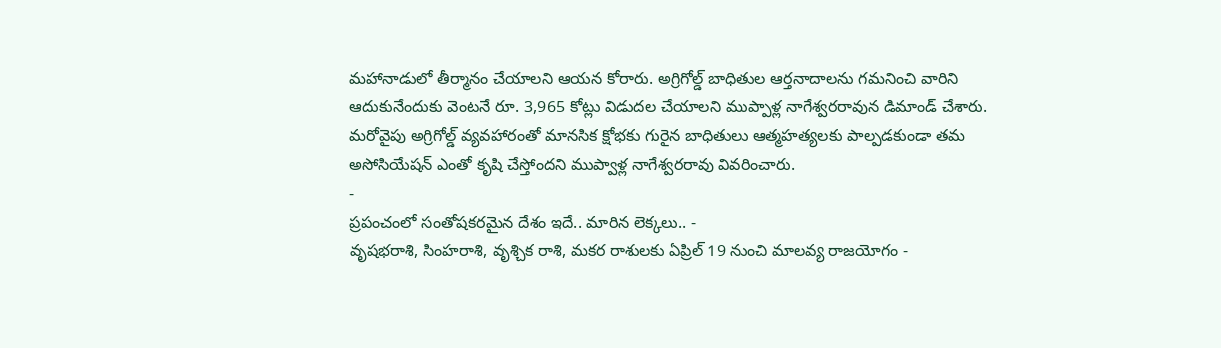మహానాడులో తీర్మానం చేయాలని ఆయన కోరారు. అగ్రిగోల్డ్ బాధితుల ఆర్తనాదాలను గమనించి వారిని ఆదుకునేందుకు వెంటనే రూ. 3,965 కోట్లు విడుదల చేయాలని ముప్పాళ్ల నాగేశ్వరరావున డిమాండ్ చేశారు. మరోవైపు అగ్రిగోల్డ్ వ్యవహారంతో మానసిక క్షోభకు గురైన బాధితులు ఆత్మహత్యలకు పాల్పడకుండా తమ అసోసియేషన్ ఎంతో కృషి చేస్తోందని ముప్వాళ్ల నాగేశ్వరరావు వివరించారు.
-
ప్రపంచంలో సంతోషకరమైన దేశం ఇదే.. మారిన లెక్కలు.. -
వృషభరాశి, సింహరాశి, వృశ్చిక రాశి, మకర రాశులకు ఏప్రిల్ 19 నుంచి మాలవ్య రాజయోగం -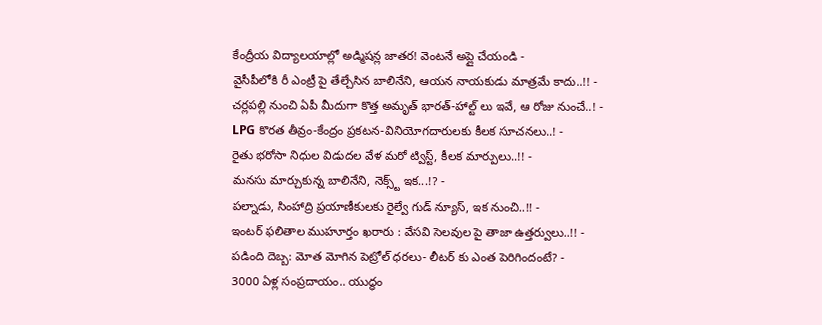కేంద్రీయ విద్యాలయాల్లో అడ్మిషన్ల జాతర! వెంటనే అప్లై చేయండి -
వైసీపీలోకి రీ ఎంట్రీ పై తేల్చేసిన బాలినేని, ఆయన నాయకుడు మాత్రమే కాదు..!! -
చర్లపల్లి నుంచి ఏపీ మీదుగా కొత్త అమృత్ భారత్-హాల్ట్ లు ఇవే, ఆ రోజు నుంచే..! -
LPG కొరత తీవ్రం-కేంద్రం ప్రకటన-వినియోగదారులకు కీలక సూచనలు..! -
రైతు భరోసా నిధుల విడుదల వేళ మరో ట్విస్ట్, కీలక మార్పులు..!! -
మనసు మార్చుకున్న బాలినేని, నెక్స్ట్ ఇక...!? -
పల్నాడు, సింహాద్రి ప్రయాణీకులకు రైల్వే గుడ్ న్యూస్, ఇక నుంచి..!! -
ఇంటర్ ఫలితాల ముహూర్తం ఖరారు : వేసవి సెలవుల పై తాజా ఉత్తర్వులు..!! -
పడింది దెబ్బ: మోత మోగిన పెట్రోల్ ధరలు- లీటర్ కు ఎంత పెరిగిందంటే? -
3000 ఏళ్ల సంప్రదాయం.. యుద్ధం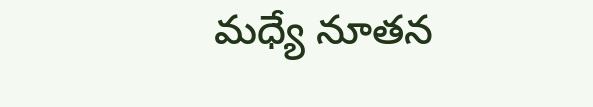మధ్యే నూతన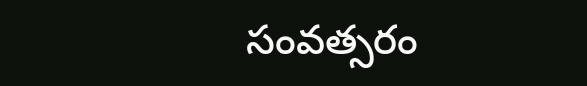సంవత్సరం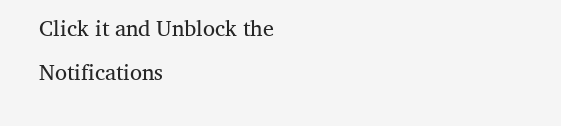Click it and Unblock the Notifications